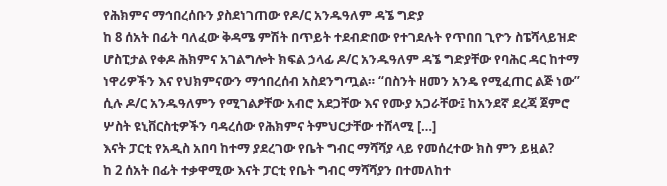የሕክምና ማኅበረሰቡን ያስደነገጠው የዶ/ር አንዱዓለም ዳኜ ግድያ
ከ 8 ሰአት በፊት ባለፈው ቅዳሜ ምሽት በጥይት ተደብድበው የተገደሉት የጥበበ ጊዮን ስፔሻላይዝድ ሆስፒታል የቀዶ ሕክምና አገልግሎት ክፍል ኃላፊ ዶ/ር አንዱዓለም ዳኜ ግድያቸው የባሕር ዳር ከተማ ነዋሪዎችን እና የህክምናውን ማኅበረሰብ አስደንግጧል። “በስንት ዘመን አንዴ የሚፈጠር ልጅ ነው” ሲሉ ዶ/ር አንዱዓለምን የሚገልፆቸው አብሮ አደጋቸው እና የሙያ አጋራቸው፤ ከአንደኛ ደረጃ ጀምሮ ሦስት ዩኒቨርስቲዎችን ባዳረሰው የሕክምና ትምህርታቸው ተሸላሚ […]
እናት ፓርቲ የአዲስ አበባ ከተማ ያደረገው የቤት ግብር ማሻሻያ ላይ የመሰረተው ክስ ምን ይዟል?
ከ 2 ሰአት በፊት ተቃዋሚው እናት ፓርቲ የቤት ግብር ማሻሻያን በተመለከተ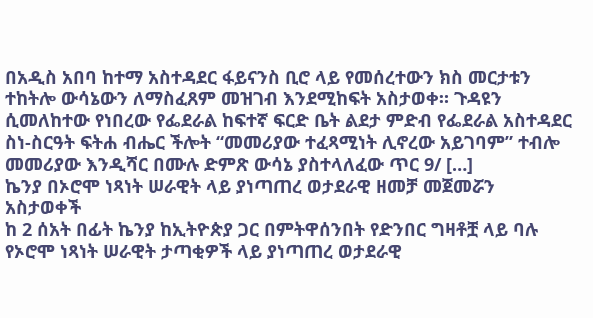በአዲስ አበባ ከተማ አስተዳደር ፋይናንስ ቢሮ ላይ የመሰረተውን ክስ መርታቱን ተከትሎ ውሳኔውን ለማስፈጸም መዝገብ እንደሚከፍት አስታወቀ። ጉዳዩን ሲመለከተው የነበረው የፌደራል ከፍተኛ ፍርድ ቤት ልደታ ምድብ የፌደራል አስተዳደር ስነ-ስርዓት ፍትሐ ብሔር ችሎት “መመሪያው ተፈጻሚነት ሊኖረው አይገባም” ተብሎ መመሪያው እንዲሻር በሙሉ ድምጽ ውሳኔ ያስተላለፈው ጥር 9/ […]
ኬንያ በኦሮሞ ነጻነት ሠራዊት ላይ ያነጣጠረ ወታደራዊ ዘመቻ መጀመሯን አስታወቀች
ከ 2 ሰአት በፊት ኬንያ ከኢትዮጵያ ጋር በምትዋሰንበት የድንበር ግዛቶቿ ላይ ባሉ የኦሮሞ ነጻነት ሠራዊት ታጣቂዎች ላይ ያነጣጠረ ወታደራዊ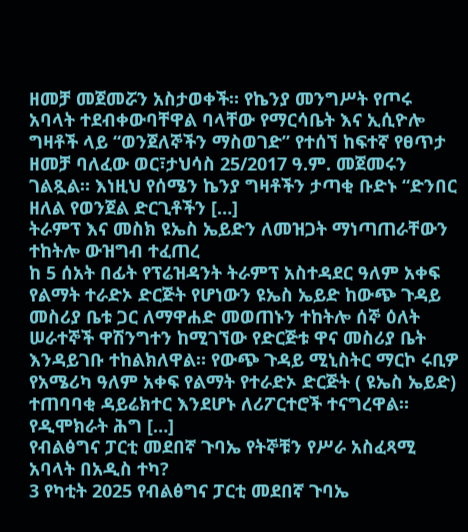ዘመቻ መጀመሯን አስታወቀች። የኬንያ መንግሥት የጦሩ አባላት ተደብቀውባቸዋል ባላቸው የማርሳቤት እና ኢሲዮሎ ግዛቶች ላይ “ወንጀለኞችን ማስወገድ” የተሰኘ ከፍተኛ የፀጥታ ዘመቻ ባለፈው ወር፣ታህሳስ 25/2017 ዓ.ም. መጀመሩን ገልጿል። እነዚህ የሰሜን ኬንያ ግዛቶችን ታጣቂ ቡድኑ “ድንበር ዘለል የወንጀል ድርጊቶችን […]
ትራምፕ እና መስክ ዩኤስ ኤይድን ለመዝጋት ማነጣጠራቸውን ተከትሎ ውዝግብ ተፈጠረ
ከ 5 ሰአት በፊት የፕሬዝዳንት ትራምፕ አስተዳደር ዓለም አቀፍ የልማት ተራድኦ ድርጅት የሆነውን ዩኤስ ኤይድ ከውጭ ጉዳይ መስሪያ ቤቱ ጋር ለማዋሐድ መወጠኑን ተከትሎ ሰኞ ዕለት ሠራተኞች ዋሽንግተን ከሚገኘው የድርጅቱ ዋና መስሪያ ቤት እንዳይገቡ ተከልክለዋል። የውጭ ጉዳይ ሚኒስትር ማርኮ ሩቢዎ የአሜሪካ ዓለም አቀፍ የልማት የተራድኦ ድርጅት ( ዩኤስ ኤይድ) ተጠባባቂ ዳይሬክተር እንደሆኑ ለሪፖርተሮች ተናግረዋል። የዲሞክራት ሕግ […]
የብልፅግና ፓርቲ መደበኛ ጉባኤ የትኞቹን የሥራ አስፈጻሚ አባላት በአዲስ ተካ?
3 የካቲት 2025 የብልፅግና ፓርቲ መደበኛ ጉባኤ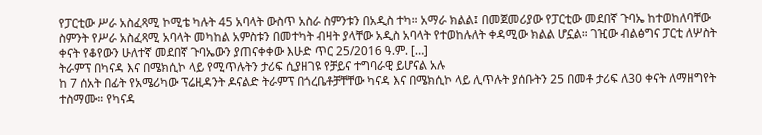የፓርቲው ሥራ አስፈጻሚ ኮሚቴ ካሉት 45 አባላት ውስጥ አስራ ስምንቱን በአዲስ ተካ። አማራ ክልል፤ በመጀመሪያው የፓርቲው መደበኛ ጉባኤ ከተወከለባቸው ስምንት የሥራ አስፈጻሚ አባላት መካከል አምስቱን በመተካት ብዛት ያላቸው አዲስ አባላት የተወከሉለት ቀዳሚው ክልል ሆኗል። ገዢው ብልፅግና ፓርቲ ለሦስት ቀናት የቆየውን ሁለተኛ መደበኛ ጉባኤውን ያጠናቀቀው እሁድ ጥር 25/2016 ዓ.ም. […]
ትራምፕ በካናዳ እና በሜክሲኮ ላይ የሚጥሉትን ታሪፍ ሲያዘገዩ የቻይና ተግባራዊ ይሆናል አሉ
ከ 7 ሰአት በፊት የአሜሪካው ፕሬዚዳንት ዶናልድ ትራምፕ በጎረቤቶቻቸቸው ካናዳ እና በሜክሲኮ ላይ ሊጥሉት ያሰቡትን 25 በመቶ ታሪፍ ለ30 ቀናት ለማዘግየት ተስማሙ። የካናዳ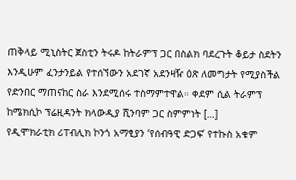ጠቅላይ ሚኒስትር ጀስቲን ትሩዶ ከትራምፕ ጋር በስልክ ባደረጉት ቆይታ ስደትን እንዲሁም ፈንታንይል የተሰኘውን አደገኛ አደንዛዥ ዕጽ ለመግታት የሚያስችል የድንበር ማጠናከር ስራ እንደሚሰሩ ተስማምተዋል። ቀደም ሲል ትራምፕ ከሜክሲኮ ፕሬዚዳንት ክላውዲያ ሺንባም ጋር ስምምነት […]
የዲሞክራቲክ ሪፐብሊክ ኮንጎ አማፂያን ‘የሰብዓዊ ድጋፍ’ የተኩስ አቁም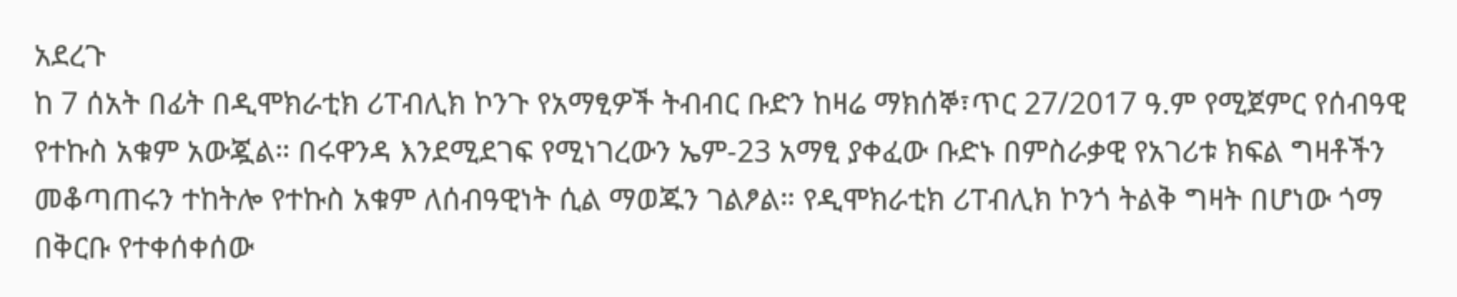አደረጉ
ከ 7 ሰአት በፊት በዲሞክራቲክ ሪፐብሊክ ኮንጉ የአማፂዎች ትብብር ቡድን ከዛሬ ማክሰኞ፣ጥር 27/2017 ዓ.ም የሚጀምር የሰብዓዊ የተኩስ አቁም አውጇል። በሩዋንዳ እንደሚደገፍ የሚነገረውን ኤም-23 አማፂ ያቀፈው ቡድኑ በምስራቃዊ የአገሪቱ ክፍል ግዛቶችን መቆጣጠሩን ተከትሎ የተኩስ አቁም ለሰብዓዊነት ሲል ማወጁን ገልፆል። የዲሞክራቲክ ሪፐብሊክ ኮንጎ ትልቅ ግዛት በሆነው ጎማ በቅርቡ የተቀሰቀሰው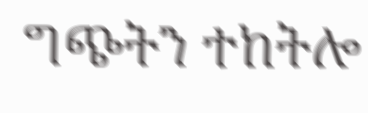ግጭትን ተከትሎ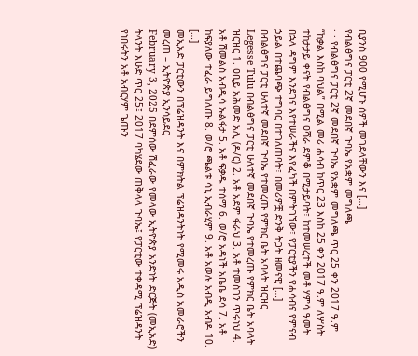ቢያንስ 900 የሚሆኑ ሰዎች መገደላቸውን እና […]
የብልፅግና ፓርቲ 2ኛ መደበኛ ጉባኤ የአቋም መግለጫ
· · የብልፅግና ፓርቲ 2ኛ መደበኛ ጉባኤ የአቋም መግለጫ ጥር 25 ቀን 2017 ዓ.ም “ከቃል እስከ ባህል” በሚል መሪ ሐሳብ ከጥር 23 እስከ 25 ቀን 2017 ዓ.ም ለሦስት ተከታታይ ቀናት የብልፅግና ዐሻራ ደምቆ በሚታይባት፣ ከተመሠረተች መቶ ሃምሳ ዓመት በኋላ ዳግም እንደገና እየተሠራችና እየፈካች በምትገኘው፣ የፓርቲያችን የሐሳብና የምናብ ኃይል በተጨባጭ ተግባር በተገለጠባት፣ በመሪዎቿ ድንቅ ትጋት ዘመናዊ […]
በብልፅግና ፓርቲ ሁለተኛ መደበኛ ጉባኤ የተመረጡ የምክር ቤት አባላት ዝርዝር
Legesse Tulu በብልፅግና ፓርቲ ሁለተኛ መደበኛ ጉባኤ የተመረጡ የምክር ቤት አባላት ዝርዝር 1. ዐቢይ አሕመድ አሊ (ዶ/ር) 2. አቶ አደም ፋራህ 3. አቶ ተመስገን ጥሩነህ 4. አቶ ሽመልስ አብዲሳ ኡልፋታ 5. አቶ ፍቃዱ ተሰማ 6. ወ/ሮ አዳነች አቤቤ ደሳ 7. አቶ ከፍያለው ተፈራ ይግለጡ 8. ወ/ሮ ጫልቱ ሳኒ ኢብራሂም 9. አቶ አወሉ አብዲ አብዶ 10. […]
መኢአድ ፓርቲውን በፕሬዝዳንት እና በምክትል ፕሬዝዳንትነት የሚመሩ አዲስ አመራሮችን መረጠ – ኢትዮጵያ ኢንሳይደር
February 3, 2025 በደምሰው ሽፈራው የመላው ኢትዮጵያ አንድነት ድርጅት (መኢአድ) ትላንት እሁድ ጥር 25፤ 2017 ባካሄደው ጠቅላላ ጉባኤ፤ የፓርቲው ተቀዳሚ ፕሬዝዳንት የነበሩትን አቶ አብርሃም ጌጡን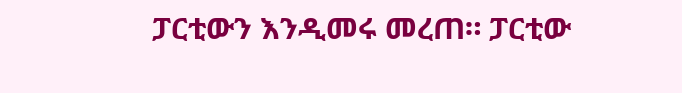ፓርቲውን እንዲመሩ መረጠ። ፓርቲው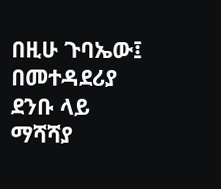በዚሁ ጉባኤው፤ በመተዳደሪያ ደንቡ ላይ ማሻሻያ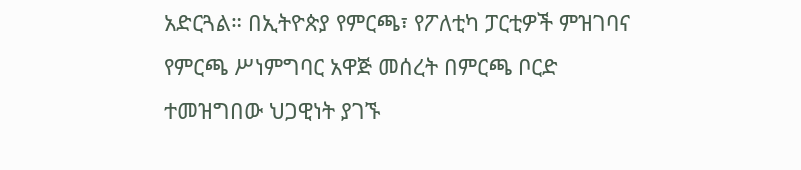አድርጓል። በኢትዮጵያ የምርጫ፣ የፖለቲካ ፓርቲዎች ምዝገባና የምርጫ ሥነምግባር አዋጅ መሰረት በምርጫ ቦርድ ተመዝግበው ህጋዊነት ያገኙ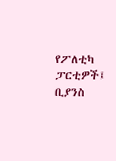የፖለቲካ ፓርቲዎች፤ ቢያንስ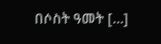በሶስት ዓመት […]